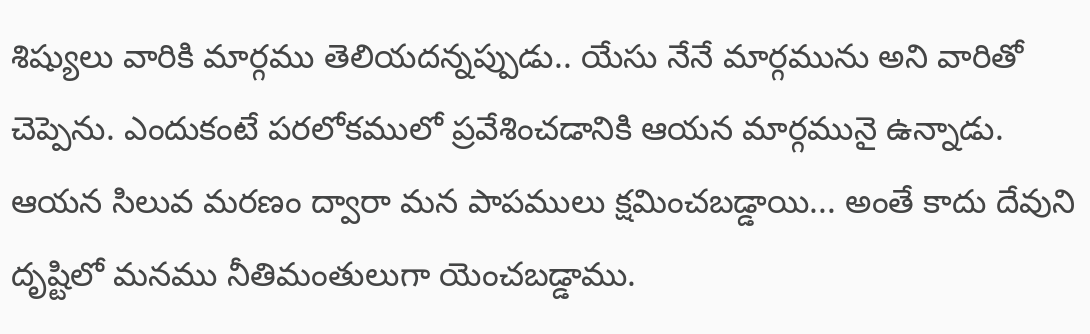శిష్యులు వారికి మార్గము తెలియదన్నప్పుడు.. యేసు నేనే మార్గమును అని వారితో చెప్పెను. ఎందుకంటే పరలోకములో ప్రవేశించడానికి ఆయన మార్గమునై ఉన్నాడు. ఆయన సిలువ మరణం ద్వారా మన పాపములు క్షమించబడ్డాయి... అంతే కాదు దేవుని దృష్టిలో మనము నీతిమంతులుగా యెంచబడ్డాము.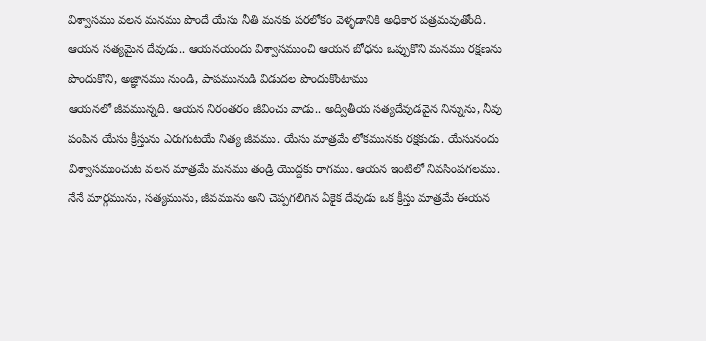విశ్వాసము వలన మనము పొందే యేసు నీతి మనకు పరలోకం వెళ్ళడానికి అధికార పత్రమవుతోంది.
ఆయన సత్యమైన దేవుడు.. ఆయనయందు విశ్వాసముంచి ఆయన బోధను ఒప్పుకొని మనము రక్షణను పొందుకొని, అజ్ఞానము నుండి, పాపమునుడి విడుదల పొందుకొంటాము
ఆయనలో జీవమున్నది. ఆయన నిరంతరం జీవించు వాడు.. అద్వితీయ సత్యదేవుడవైన నిన్నును, నీవు పంపిన యేసు క్రీస్తును ఎరుగుటయే నిత్య జీవము. యేసు మాత్రమే లోకమునకు రక్షకుడు. యేసునందు విశ్వాసముంచుట వలన మాత్రమే మనము తండ్రి యొద్దకు రాగము. ఆయన ఇంటిలో నివసింపగలము.
నేనే మార్గమును, సత్యమును, జీవమును అని చెప్పగలిగిన ఏకైక దేవుడు ఒక క్రీస్తు మాత్రమే ఈయన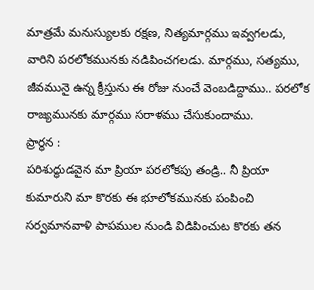మాత్రమే మనుస్యులకు రక్షణ, నిత్యమార్గము ఇవ్వగలడు, వారిని పరలోకమునకు నడిపించగలడు. మార్గము, సత్యము, జీవమునై ఉన్న క్రీస్తును ఈ రోజు నుంచే వెంబడిద్దాము.. పరలోక రాజ్యమునకు మార్గము సరాళము చేసుకుందాము.
ప్రార్ధన :
పరిశుద్ధుడవైన మా ప్రియా పరలోకపు తండ్రి.. నీ ప్రియా కుమారుని మా కొరకు ఈ భూలోకమునకు పంపించి సర్వమానవాళి పాపముల నుండి విడిపించుట కొరకు తన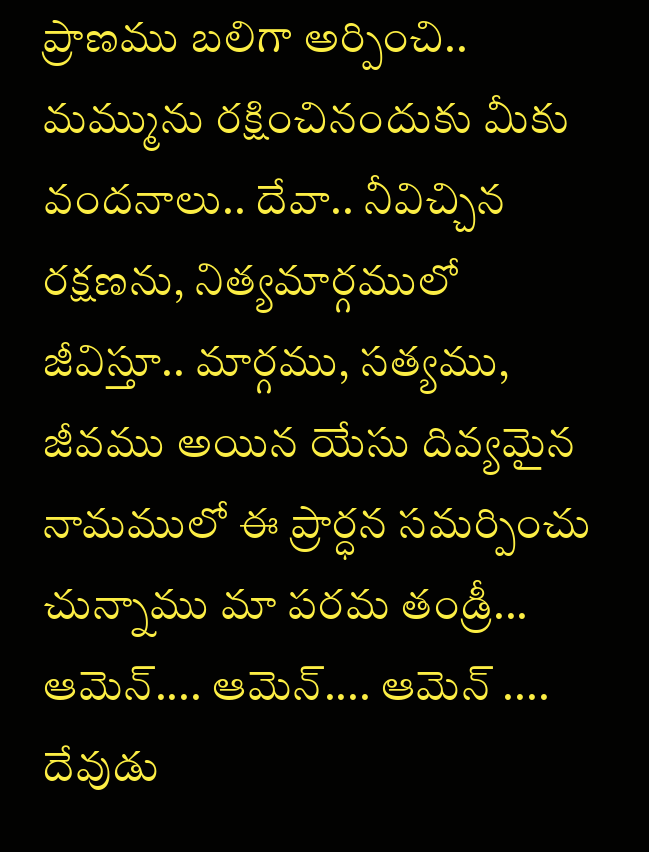ప్రాణము బలిగా అర్పించి.. మమ్మును రక్షించినందుకు మీకు వందనాలు.. దేవా.. నీవిచ్చిన రక్షణను, నిత్యమార్గములో జీవిస్తూ.. మార్గము, సత్యము, జీవము అయిన యేసు దివ్యమైన నామములో ఈ ప్రార్ధన సమర్పించు చున్నాము మా పరమ తండ్రీ...
ఆమెన్.... ఆమెన్.... ఆమెన్ ....
దేవుడు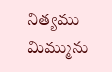నిత్యము మిమ్మును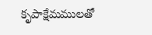కృపాక్షేమములతో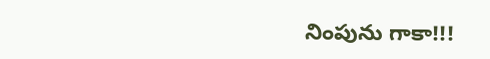నింపును గాకా!!!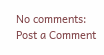No comments:
Post a Comment